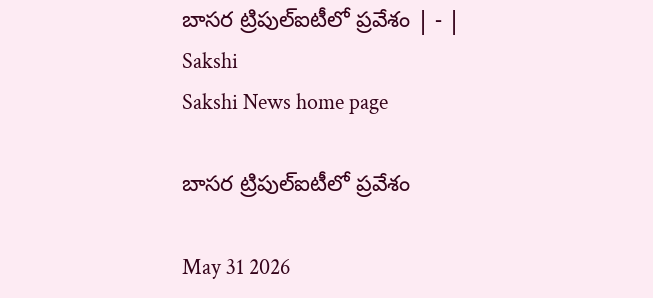బాసర ట్రిపుల్‌ఐటీలో ప్రవేశం | - | Sakshi
Sakshi News home page

బాసర ట్రిపుల్‌ఐటీలో ప్రవేశం

May 31 2026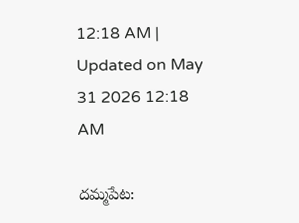12:18 AM | Updated on May 31 2026 12:18 AM

దమ్మపేట: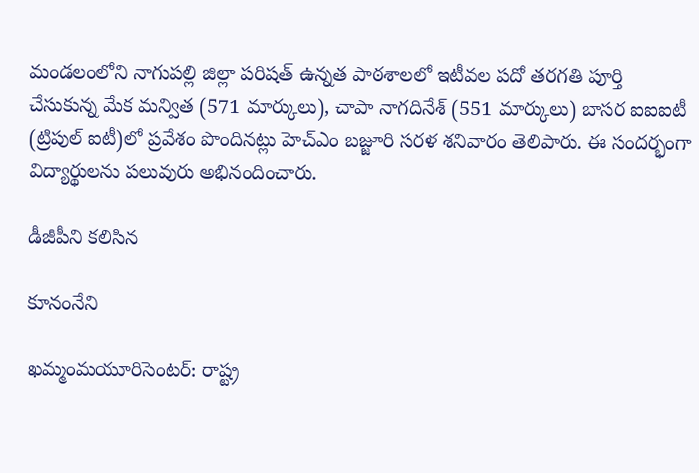మండలంలోని నాగుపల్లి జిల్లా పరిషత్‌ ఉన్నత పాఠశాలలో ఇటీవల పదో తరగతి పూర్తి చేసుకున్న మేక మన్విత (571 మార్కులు), చాపా నాగదినేశ్‌ (551 మార్కులు) బాసర ఐఐఐటీ (ట్రిపుల్‌ ఐటీ)లో ప్రవేశం పొందినట్లు హెచ్‌ఎం బజ్జూరి సరళ శనివారం తెలిపారు. ఈ సందర్భంగా విద్యార్థులను పలువురు అభినందించారు.

డీజీపీని కలిసిన

కూనంనేని

ఖమ్మంమయూరిసెంటర్‌: రాష్ట్ర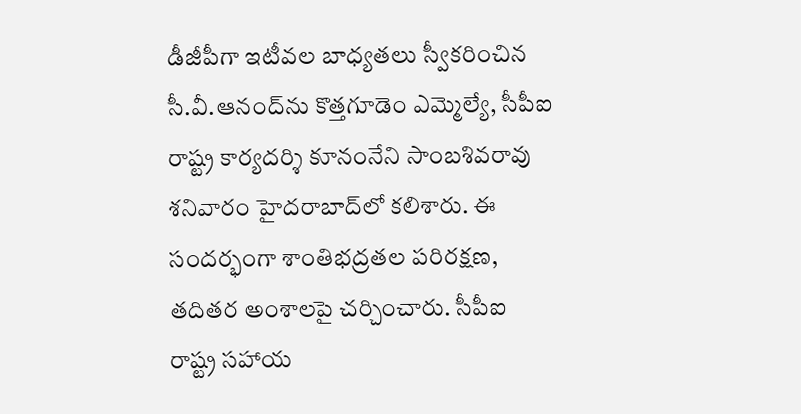డీజీపీగా ఇటీవల బాధ్యతలు స్వీకరించిన సీ.వీ.ఆనంద్‌ను కొత్తగూడెం ఎమ్మెల్యే, సీపీఐ రాష్ట్ర కార్యదర్శి కూనంనేని సాంబశివరావు శనివారం హైదరాబాద్‌లో కలిశారు. ఈ సందర్భంగా శాంతిభద్రతల పరిరక్షణ, తదితర అంశాలపై చర్చించారు. సీపీఐ రాష్ట్ర సహాయ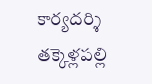కార్యదర్శి తక్కెళ్లపల్లి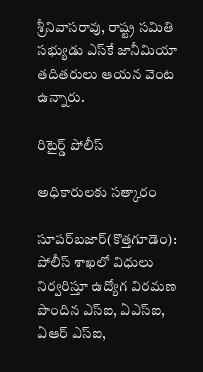శ్రీనివాసరావు, రాష్ట్ర సమితి సభ్యుడు ఎస్‌కే జానీమియా తదితరులు ఆయన వెంట ఉన్నారు.

రిటైర్డ్‌ పోలీస్‌

అధికారులకు సత్కారం

సూపర్‌బజార్‌(కొత్తగూడెం): పోలీస్‌ శాఖలో విధులు నిర్వరిస్తూ ఉద్యోగ విరమణ పొందిన ఎస్‌ఐ, ఏఎస్‌ఐ, ఏఆర్‌ ఎస్‌ఐ,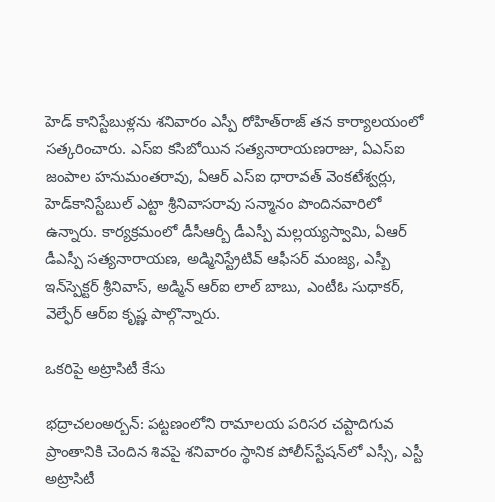హెడ్‌ కానిస్టేబుళ్లను శనివారం ఎస్పీ రోహిత్‌రాజ్‌ తన కార్యాలయంలో సత్కరించారు. ఎస్‌ఐ కసిబోయిన సత్యనారాయణరాజు, ఏఎస్‌ఐ జంపాల హనుమంతరావు, ఏఆర్‌ ఎస్‌ఐ ధారావత్‌ వెంకటేశ్వర్లు, హెడ్‌కానిస్టేబుల్‌ ఎట్టా శ్రీనివాసరావు సన్మానం పొందినవారిలో ఉన్నారు. కార్యక్రమంలో డీసీఆర్బీ డీఎస్పీ మల్లయ్యస్వామి, ఏఆర్‌ డీఎస్పీ సత్యనారాయణ, అడ్మినిస్ట్రేటివ్‌ ఆఫీసర్‌ మంజ్య, ఎస్బీ ఇన్‌స్పెక్టర్‌ శ్రీనివాస్‌, అడ్మిన్‌ ఆర్‌ఐ లాల్‌ బాబు, ఎంటీఓ సుధాకర్‌, వెల్ఫేర్‌ ఆర్‌ఐ కృష్ణ పాల్గొన్నారు.

ఒకరిపై అట్రాసిటీ కేసు

భద్రాచలంఅర్బన్‌: పట్టణంలోని రామాలయ పరిసర చప్టాదిగువ ప్రాంతానికి చెందిన శివపై శనివారం స్థానిక పోలీస్‌స్టేషన్‌లో ఎస్సీ, ఎస్టీ అట్రాసిటీ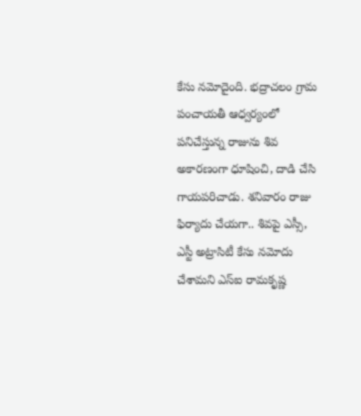కేసు నమోదైంది. భద్రాచలం గ్రామ పంచాయతీ ఆధ్వర్యంలో పనిచేస్తున్న రాజును శివ అకారణంగా ధూషించి, దాడి చేసి గాయపరిచాడు. శనివారం రాజు ఫిర్యాదు చేయగా.. శివపై ఎస్సీ, ఎస్టీ అట్రాసిటీ కేసు నమోదు చేశామని ఎస్‌ఐ రామకృష్ణ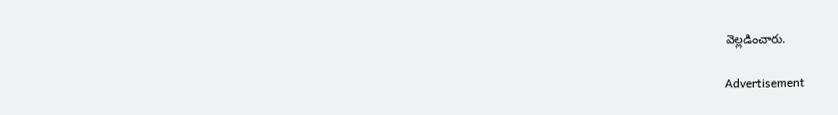వెల్లడించారు.

Advertisement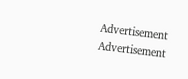Advertisement
Advertisement